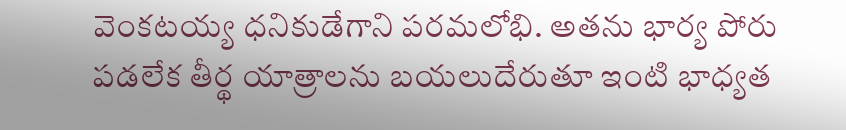వెంకటయ్య ధనికుడేగాని పరమలోభి. అతను భార్య పోరు పడలేక తీర్థ యాత్రాలను బయలుదేరుతూ ఇంటి భాధ్యత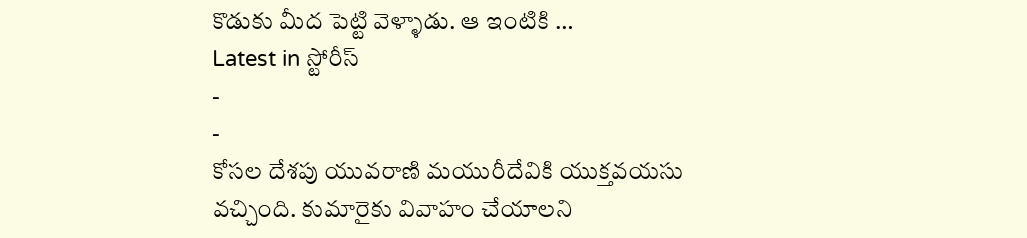కొడుకు మీద పెట్టి వెళ్ళాడు. ఆ ఇంటికి …
Latest in స్టోరీస్
-
-
కోసల దేశపు యువరాణి మయురీదేవికి యుక్తవయసు వచ్చింది. కుమారైకు వివాహం చేయాలని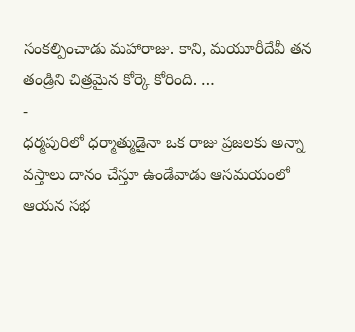సంకల్పించాడు మహారాజు. కాని, మయూరీదేవీ తన తండ్రిని చిత్రమైన కోర్కె కోరింది. …
-
ధర్మపురిలో ధర్మాత్ముడైనా ఒక రాజు ప్రజలకు అన్నా వస్తాలు దానం చేస్తూ ఉండేవాడు ఆసమయంలో ఆయన సభ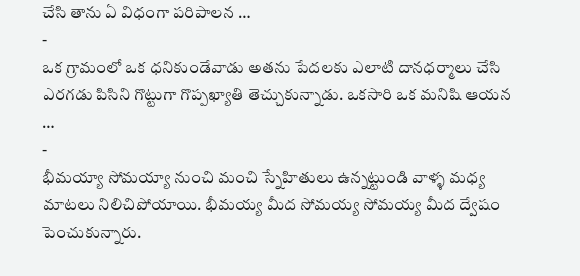చేసి తాను ఏ విధంగా పరిపాలన …
-
ఒక గ్రామంలో ఒక ధనికుండేవాడు అతను పేదలకు ఎలాటి దానధర్మాలు చేసి ఎరగడు పిసిని గొట్టుగా గొప్పఖ్యాతి తెచ్చుకున్నాడు. ఒకసారి ఒక మనిషి ఆయన …
-
భీమయ్యా సోమయ్యా నుంచి మంచి స్నేహితులు ఉన్నట్టుండి వాళ్ళ మధ్య మాటలు నిలిచిపోయాయి. భీమయ్య మీద సోమయ్య సోమయ్య మీద ద్వేషం పెంచుకున్నారు.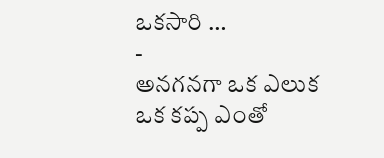ఒకసారి …
-
అనగనగా ఒక ఎలుక ఒక కప్ప ఎంతో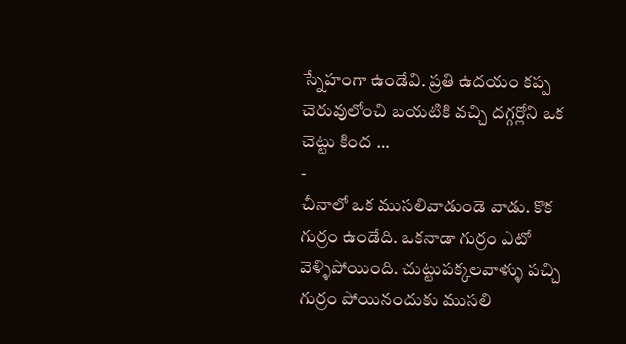స్నేహంగా ఉండేవి. ప్రతి ఉదయం కప్ప చెరువులోంచి బయటికి వచ్చి దగ్గర్లోని ఒక చెట్టు కింద …
-
చీనాలో ఒక ముసలివాడుండె వాడు. కొక గుర్రం ఉండేది. ఒకనాడా గుర్రం ఎటో వెళ్ళిపోయింది. చుట్టుపక్కలవాళ్ళు పచ్చి గుర్రం పోయినందుకు ముసలి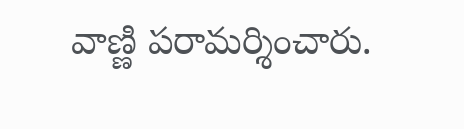వాణ్ణి పరామర్శించారు.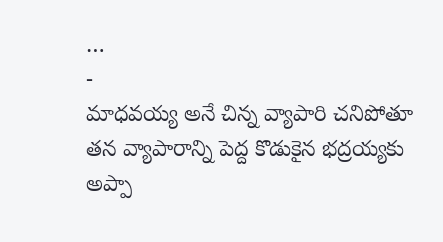…
-
మాధవయ్య అనే చిన్న వ్యాపారి చనిపోతూ తన వ్యాపారాన్ని పెద్ద కొడుకైన భద్రయ్యకు అప్పా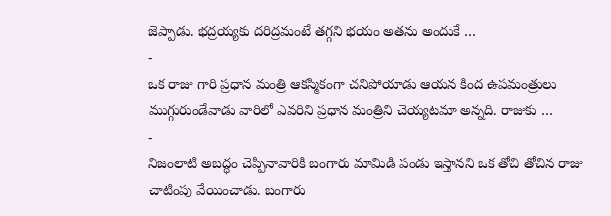జెప్పాడు. భద్రయ్యకు దరిద్రమంటే తగ్గని భయం అతను అందుకే …
-
ఒక రాజు గారి ప్రధాన మంత్రి ఆకస్మికంగా చనిపోయాడు ఆయన కింద ఉపమంత్రులు ముగ్గురుండేవాడు వారిలో ఎవరిని ప్రధాన మంత్రిని చెయ్యటమా అన్నది. రాజుకు …
-
నిజంలాటి అబద్ధం చెప్పినావారికి బంగారు మామిడి పండు ఇస్తానని ఒక తోచి తోచిన రాజు చాటింపు వేయించాడు. బంగారు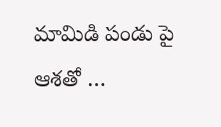మామిడి పండు పై ఆశతో …